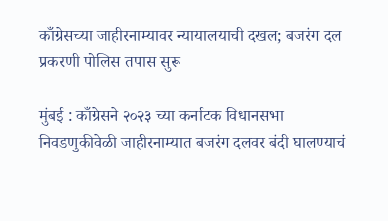काँग्रेसच्या जाहीरनाम्यावर न्यायालयाची दखल; बजरंग दल प्रकरणी पोलिस तपास सुरू

मुंबई : काँग्रेसने २०२३ च्या कर्नाटक विधानसभा निवडणुकीवेळी जाहीरनाम्यात बजरंग दलवर बंदी घालण्याचं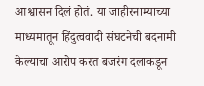आश्वासन दिलं होतं. या जाहीरनाम्याच्या माध्यमातून हिंदुत्ववादी संघटनेची बदनामी केल्याचा आरोप करत बजरंग दलाकडून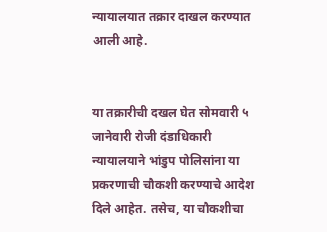न्यायालयात तक्रार दाखल करण्यात आली आहे.


या तक्रारीची दखल घेत सोमवारी ५ जानेवारी रोजी दंडाधिकारी न्यायालयाने भांडुप पोलिसांना या प्रकरणाची चौकशी करण्याचे आदेश दिले आहेत. तसेच, या चौकशीचा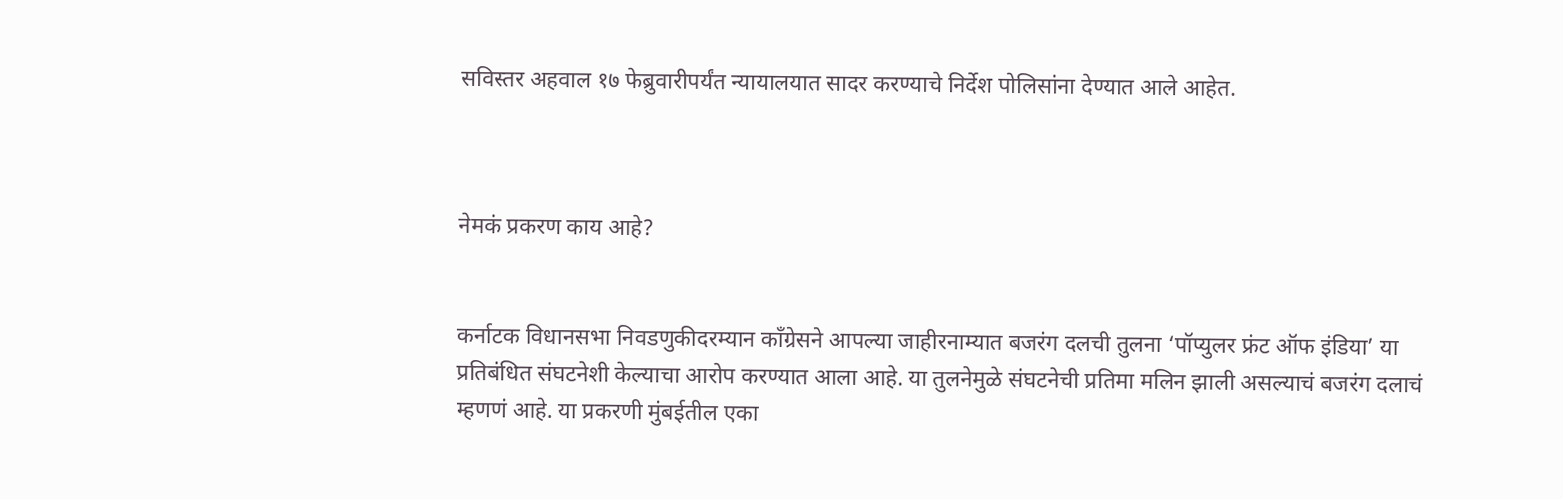सविस्तर अहवाल १७ फेब्रुवारीपर्यंत न्यायालयात सादर करण्याचे निर्देश पोलिसांना देण्यात आले आहेत.



नेमकं प्रकरण काय आहे?


कर्नाटक विधानसभा निवडणुकीदरम्यान काँग्रेसने आपल्या जाहीरनाम्यात बजरंग दलची तुलना ‘पॉप्युलर फ्रंट ऑफ इंडिया’ या प्रतिबंधित संघटनेशी केल्याचा आरोप करण्यात आला आहे. या तुलनेमुळे संघटनेची प्रतिमा मलिन झाली असल्याचं बजरंग दलाचं म्हणणं आहे. या प्रकरणी मुंबईतील एका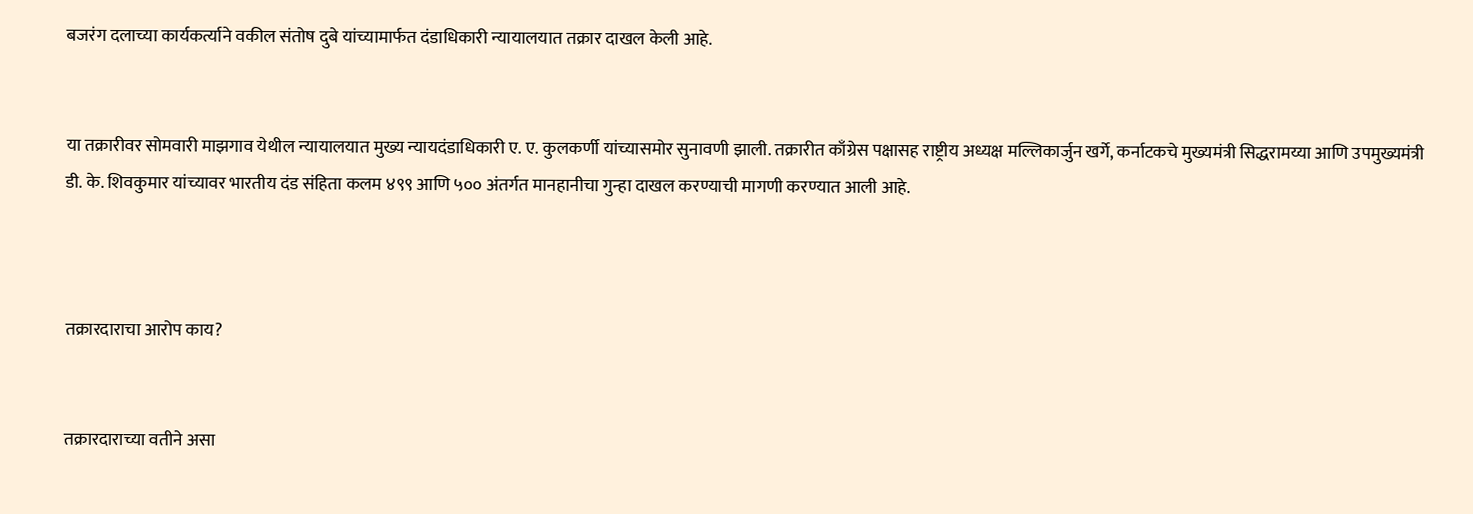बजरंग दलाच्या कार्यकर्त्याने वकील संतोष दुबे यांच्यामार्फत दंडाधिकारी न्यायालयात तक्रार दाखल केली आहे.


या तक्रारीवर सोमवारी माझगाव येथील न्यायालयात मुख्य न्यायदंडाधिकारी ए. ए. कुलकर्णी यांच्यासमोर सुनावणी झाली. तक्रारीत काँग्रेस पक्षासह राष्ट्रीय अध्यक्ष मल्लिकार्जुन खर्गे, कर्नाटकचे मुख्यमंत्री सिद्धरामय्या आणि उपमुख्यमंत्री डी. के. शिवकुमार यांच्यावर भारतीय दंड संहिता कलम ४९९ आणि ५०० अंतर्गत मानहानीचा गुन्हा दाखल करण्याची मागणी करण्यात आली आहे.



तक्रारदाराचा आरोप काय?


तक्रारदाराच्या वतीने असा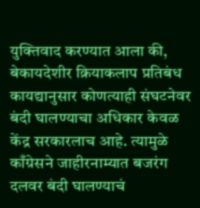युक्तिवाद करण्यात आला की, बेकायदेशीर क्रियाकलाप प्रतिबंध कायद्यानुसार कोणत्याही संघटनेवर बंदी घालण्याचा अधिकार केवळ केंद्र सरकारलाच आहे. त्यामुळे काँग्रेसने जाहीरनाम्यात बजरंग दलवर बंदी घालण्याचं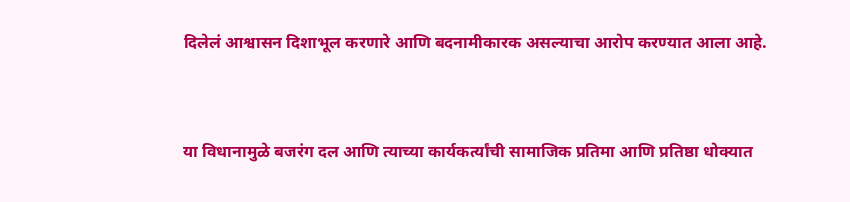दिलेलं आश्वासन दिशाभूल करणारे आणि बदनामीकारक असल्याचा आरोप करण्यात आला आहे.


या विधानामुळे बजरंग दल आणि त्याच्या कार्यकर्त्यांची सामाजिक प्रतिमा आणि प्रतिष्ठा धोक्यात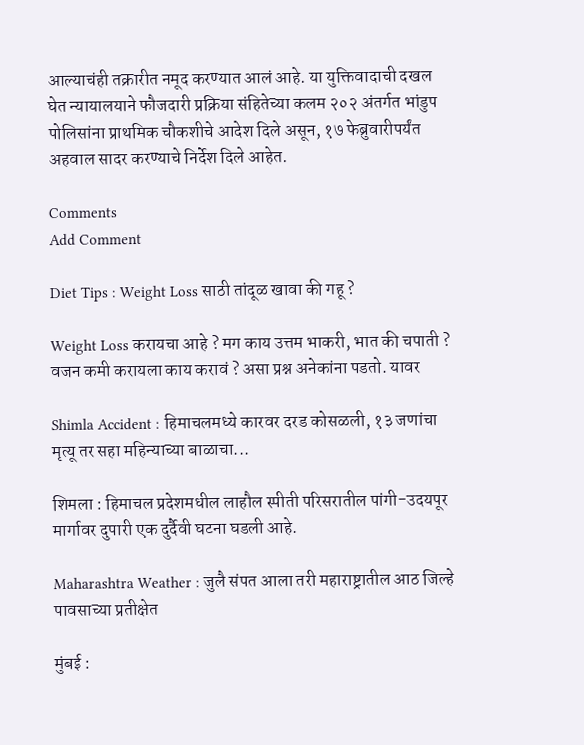आल्याचंही तक्रारीत नमूद करण्यात आलं आहे. या युक्तिवादाची दखल घेत न्यायालयाने फौजदारी प्रक्रिया संहितेच्या कलम २०२ अंतर्गत भांडुप पोलिसांना प्राथमिक चौकशीचे आदेश दिले असून, १७ फेब्रुवारीपर्यंत अहवाल सादर करण्याचे निर्देश दिले आहेत.

Comments
Add Comment

Diet Tips : Weight Loss साठी तांदूळ खावा की गहू ?

Weight Loss करायचा आहे ? मग काय उत्तम भाकरी, भात की चपाती ? वजन कमी करायला काय करावं ? असा प्रश्न अनेकांना पडतो. यावर

Shimla Accident : हिमाचलमध्ये कारवर दरड कोसळली, १३ जणांचा मृत्यू तर सहा महिन्याच्या बाळाचा...

शिमला : हिमाचल प्रदेशमधील लाहौल स्पीती परिसरातील पांगी-उदयपूर मार्गावर दुपारी एक दुर्दैवी घटना घडली आहे.

Maharashtra Weather : जुलै संपत आला तरी महाराष्ट्रातील आठ जिल्हे पावसाच्या प्रतीक्षेत

मुंबई :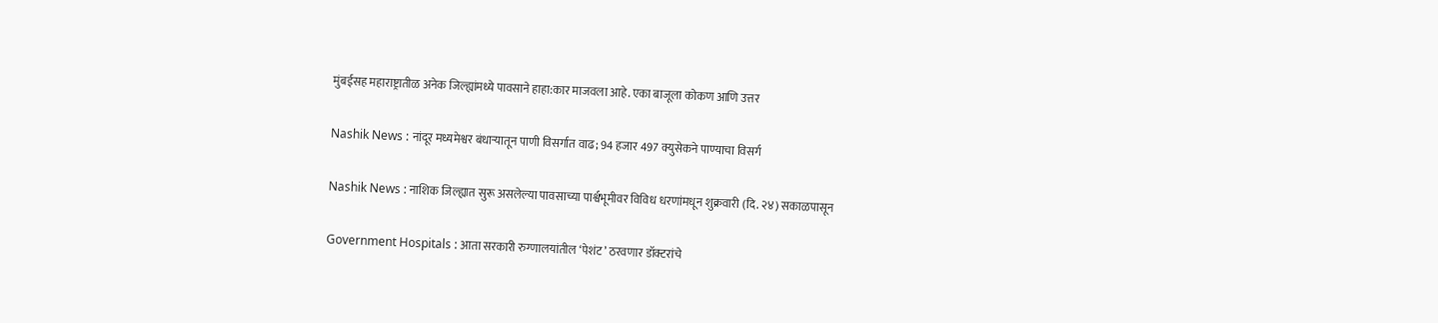मुंबईसह महाराष्ट्रातीळ अनेक जिल्ह्यांमध्ये पावसाने हाहा:कार माजवला आहे. एका बाजूला कोकण आणि उत्तर

Nashik News : नांदूर मध्यमेश्वर बंधाऱ्यातून पाणी विसर्गात वाढ; 94 हजार 497 क्युसेकने पाण्याचा विसर्ग

Nashik News : नाशिक जिल्ह्यात सुरू असलेल्या पावसाच्या पार्श्वभूमीवर विविध धरणांमधून शुक्रवारी (दि. २४) सकाळपासून

Government Hospitals : आता सरकारी रुग्णालयांतील ‘पेशंट’ ठरवणार डॉक्टरांचे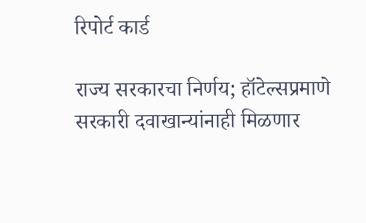रिपोर्ट कार्ड

राज्य सरकारचा निर्णय; हॉटेल्सप्रमाणे सरकारी दवाखान्यांनाही मिळणार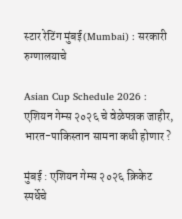स्टार रेटिंग मुंबई(Mumbai) : सरकारी रुग्णालयाचे

Asian Cup Schedule 2026 : एशियन गेम्स २०२६ चे वेळेपत्रक जाहीर, भारत-पाकिस्तान सामना कधी होणार ?

मुंबई : एशियन गेम्स २०२६ क्रिकेट स्पर्धेचे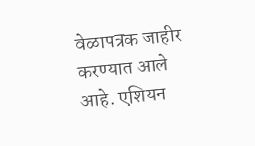वेळापत्रक जाहीर करण्यात आले आहे. एशियन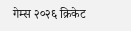गेम्स २०२६ क्रिकेट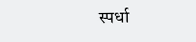स्पर्धा